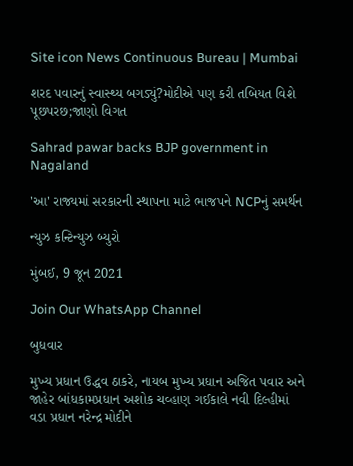Site icon News Continuous Bureau | Mumbai

શરદ પવારનું સ્વાસ્થ્ય બગડ્યું?મોદીએ પણ કરી તબિયત વિશે પૂછપરછ;જાણો વિગત

Sahrad pawar backs BJP government in Nagaland

'આ' રાજ્યમાં સરકારની સ્થાપના માટે ભાજપને NCPનું સમર્થન

ન્યુઝ કન્ટિન્યુઝ બ્યુરો

મુંબઈ, 9 જૂન 2021

Join Our WhatsApp Channel

બુધવાર

મુખ્ય પ્રધાન ઉદ્ધવ ઠાકરે, નાયબ મુખ્ય પ્રધાન અજિત પવાર અને જાહેર બાંધકામપ્રધાન અશોક ચવ્હાણ ગઈકાલે નવી દિલ્હીમાં વડા પ્રધાન નરેન્દ્ર મોદીને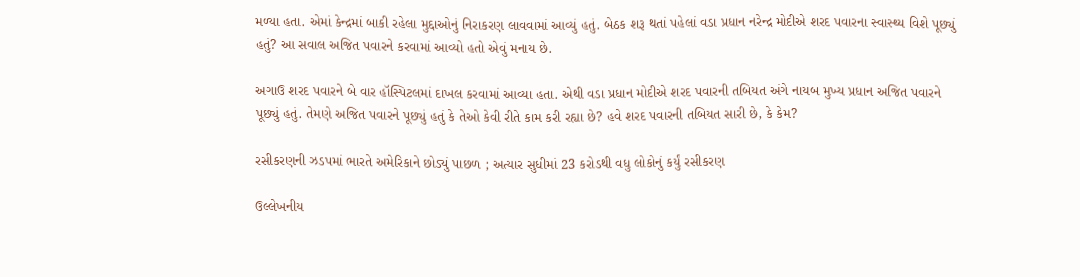મળ્યા હતા. એમાં કેન્દ્રમાં બાકી રહેલા મુદ્દાઓનું નિરાકરણ લાવવામાં આવ્યું હતું. બેઠક શરૂ થતાં પહેલાં વડા પ્રધાન નરેન્દ્ર મોદીએ શરદ પવારના સ્વાસ્થ્ય વિશે પૂછ્યું હતું? આ સવાલ અજિત પવારને કરવામાં આવ્યો હતો એવું મનાય છે.

અગાઉ શરદ પવારને બે વાર હૉસ્પિટલમાં દાખલ કરવામાં આવ્યા હતા. એથી વડા પ્રધાન મોદીએ શરદ પવારની તબિયત અંગે નાયબ મુખ્ય પ્રધાન અજિત પવારને પૂછ્યું હતું. તેમણે અજિત પવારને પૂછ્યું હતું કે તેઓ કેવી રીતે કામ કરી રહ્યા છે? હવે શરદ પવારની તબિયત સારી છે, કે કેમ?

રસીકરણની ઝડપમાં ભારતે અમેરિકાને છોડ્યું પાછળ ; અત્યાર સુધીમાં 23 કરોડથી વધુ લોકોનું કર્યું રસીકરણ

ઉલ્લેખનીય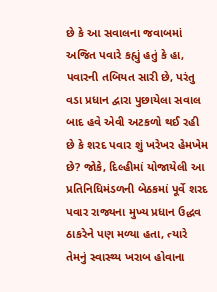છે કે આ સવાલના જવાબમાં અજિત પવારે કહ્યું હતું કે હા, પવારની તબિયત સારી છે, પરંતુ વડા પ્રધાન દ્વારા પુછાયેલા સવાલ બાદ હવે એવી અટકળો થઈ રહી છે કે શરદ પવાર શું ખરેખર હેમખેમ છે? જોકે, દિલ્હીમાં યોજાયેલી આ પ્રતિનિધિમંડળની બેઠકમાં પૂર્વે શરદ પવાર રાજ્યના મુખ્ય પ્રધાન ઉદ્ધવ ઠાકરેને પણ મળ્યા હતા, ત્યારે તેમનું સ્વાસ્થ્ય ખરાબ હોવાના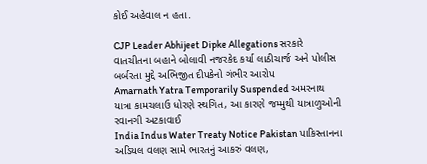કોઈ અહેવાલ ન હતા.

CJP Leader Abhijeet Dipke Allegations સરકારે વાતચીતના બહાને બોલાવી નજરકેદ કર્યા લાઠીચાર્જ અને પોલીસ બર્બરતા મુદ્દે અભિજીત દીપકેનો ગંભીર આરોપ
Amarnath Yatra Temporarily Suspended અમરનાથ યાત્રા કામચલાઉ ધોરણે સ્થગિત, આ કારણે જમ્મુથી યાત્રાળુઓની રવાનગી અટકાવાઈ
India Indus Water Treaty Notice Pakistan પાકિસ્તાનના અડિયલ વલણ સામે ભારતનું આકરું વલણ,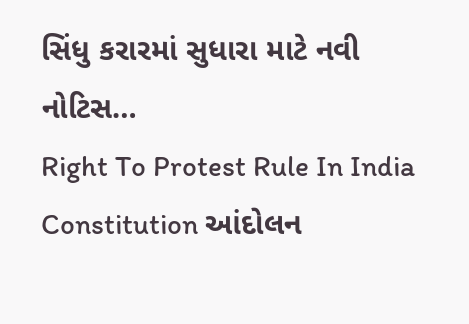સિંધુ કરારમાં સુધારા માટે નવી નોટિસ…
Right To Protest Rule In India Constitution આંદોલન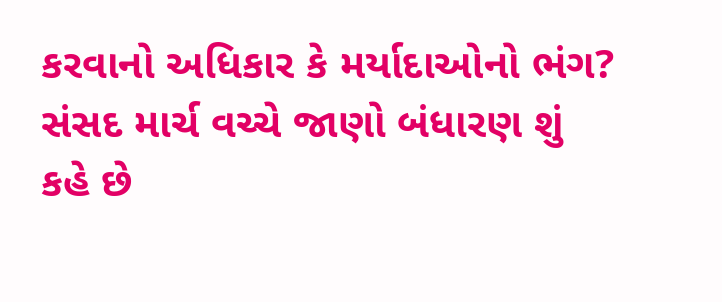કરવાનો અધિકાર કે મર્યાદાઓનો ભંગ? સંસદ માર્ચ વચ્ચે જાણો બંધારણ શું કહે છે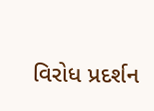વિરોધ પ્રદર્શન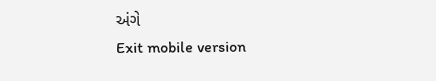અંગે
Exit mobile version